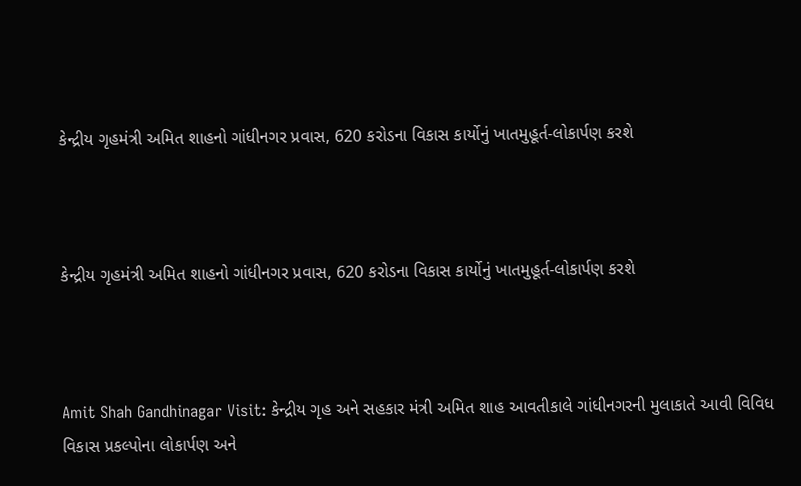કેન્દ્રીય ગૃહમંત્રી અમિત શાહનો ગાંધીનગર પ્રવાસ, 620 કરોડના વિકાસ કાર્યોનું ખાતમુહૂર્ત-લોકાર્પણ કરશે



કેન્દ્રીય ગૃહમંત્રી અમિત શાહનો ગાંધીનગર પ્રવાસ, 620 કરોડના વિકાસ કાર્યોનું ખાતમુહૂર્ત-લોકાર્પણ કરશે



Amit Shah Gandhinagar Visit: કેન્દ્રીય ગૃહ અને સહકાર મંત્રી અમિત શાહ આવતીકાલે ગાંધીનગરની મુલાકાતે આવી વિવિધ વિકાસ પ્રકલ્પોના લોકાર્પણ અને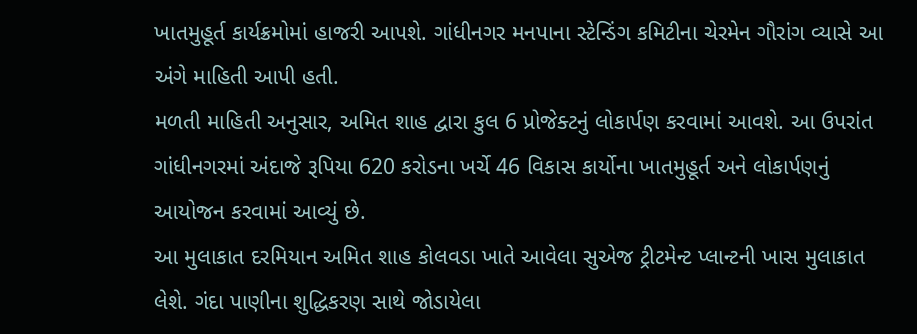ખાતમુહૂર્ત કાર્યક્રમોમાં હાજરી આપશે. ગાંધીનગર મનપાના સ્ટેન્ડિંગ કમિટીના ચેરમેન ગૌરાંગ વ્યાસે આ અંગે માહિતી આપી હતી.
મળતી માહિતી અનુસાર, અમિત શાહ દ્વારા કુલ 6 પ્રોજેક્ટનું લોકાર્પણ કરવામાં આવશે. આ ઉપરાંત ગાંધીનગરમાં અંદાજે રૂપિયા 620 કરોડના ખર્ચે 46 વિકાસ કાર્યોના ખાતમુહૂર્ત અને લોકાર્પણનું આયોજન કરવામાં આવ્યું છે.
આ મુલાકાત દરમિયાન અમિત શાહ કોલવડા ખાતે આવેલા સુએજ ટ્રીટમેન્ટ પ્લાન્ટની ખાસ મુલાકાત લેશે. ગંદા પાણીના શુદ્ધિકરણ સાથે જોડાયેલા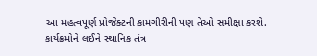આ મહત્વપૂર્ણ પ્રોજેક્ટની કામગીરીની પણ તેઓ સમીક્ષા કરશે.
કાર્યક્રમોને લઈને સ્થાનિક તંત્ર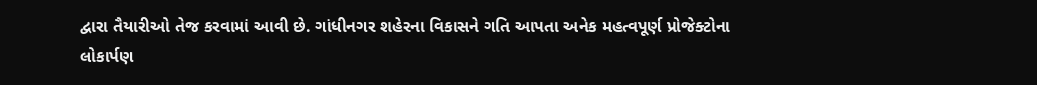દ્વારા તૈયારીઓ તેજ કરવામાં આવી છે. ગાંધીનગર શહેરના વિકાસને ગતિ આપતા અનેક મહત્વપૂર્ણ પ્રોજેક્ટોના લોકાર્પણ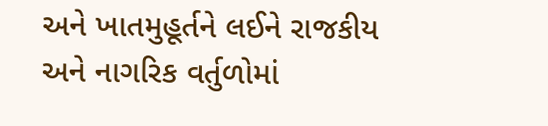અને ખાતમુહૂર્તને લઈને રાજકીય અને નાગરિક વર્તુળોમાં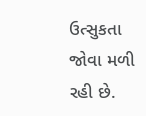ઉત્સુકતા જોવા મળી રહી છે.